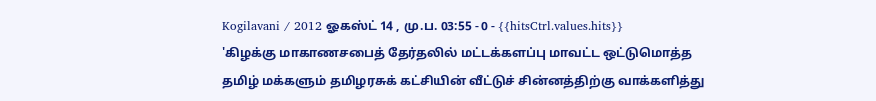Kogilavani / 2012 ஓகஸ்ட் 14 , மு.ப. 03:55 - 0 - {{hitsCtrl.values.hits}}
'கிழக்கு மாகாணசபைத் தேர்தலில் மட்டக்களப்பு மாவட்ட ஒட்டுமொத்த தமிழ் மக்களும் தமிழரசுக் கட்சியின் வீட்டுச் சின்னத்திற்கு வாக்களித்து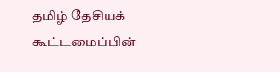தமிழ் தேசியக் கூட்டமைப்பின்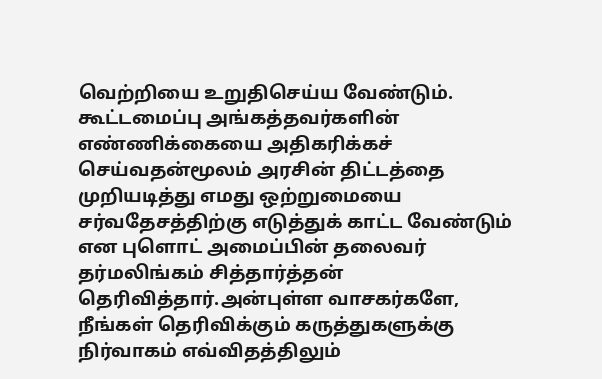வெற்றியை உறுதிசெய்ய வேண்டும். கூட்டமைப்பு அங்கத்தவர்களின் எண்ணிக்கையை அதிகரிக்கச் செய்வதன்மூலம் அரசின் திட்டத்தை முறியடித்து எமது ஒற்றுமையை சர்வதேசத்திற்கு எடுத்துக் காட்ட வேண்டும் என புளொட் அமைப்பின் தலைவர் தர்மலிங்கம் சித்தார்த்தன் தெரிவித்தார்.அன்புள்ள வாசகர்களே,
நீங்கள் தெரிவிக்கும் கருத்துகளுக்கு நிர்வாகம் எவ்விதத்திலும்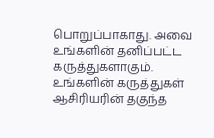பொறுப்பாகாது. அவை உங்களின் தனிப்பட்ட கருத்துகளாகும். உங்களின் கருத்துகள் ஆசிரியரின் தகுந்த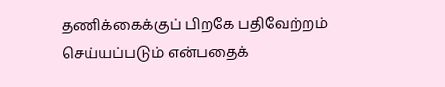தணிக்கைக்குப் பிறகே பதிவேற்றம் செய்யப்படும் என்பதைக்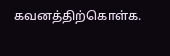கவனத்திற்கொள்க.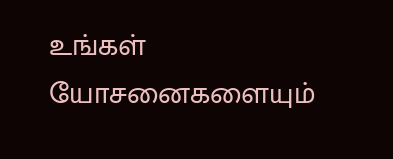உங்கள் யோசனைகளையும்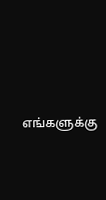எங்களுக்கு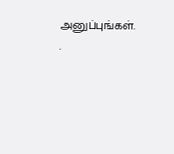அனுப்புங்கள். .